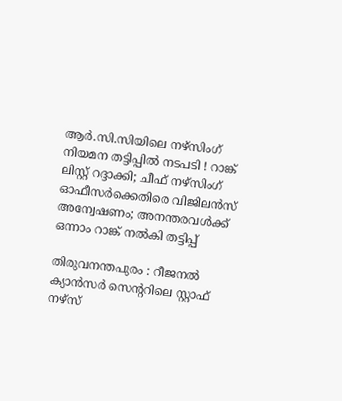ആര്‍.സി.സിയിലെ നഴ്സിംഗ് നിയമന തട്ടിപ്പില്‍ നടപടി ! റാങ്ക് ലിസ്റ്റ് റദ്ദാക്കി; ചീഫ് നഴ്സിംഗ് ഓഫീസര്‍ക്കെതിരെ വിജിലന്‍സ് അന്വേഷണം; അനന്തരവള്‍ക്ക് ഒന്നാം റാങ്ക് നല്‍കി തട്ടിപ്പ്‌

തിരുവനന്തപുരം : റീജനല്‍ ക്യാന്‍സര്‍ സെന്ററിലെ സ്റ്റാഫ് നഴ്സ്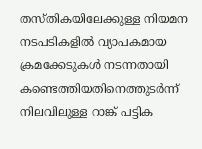തസ്തികയിലേക്കുള്ള നിയമന നടപടികളില്‍ വ്യാപകമായ ക്രമക്കേടുകള്‍ നടന്നതായി കണ്ടെത്തിയതിനെത്തുടര്‍ന്ന് നിലവിലുള്ള റാങ്ക് പട്ടിക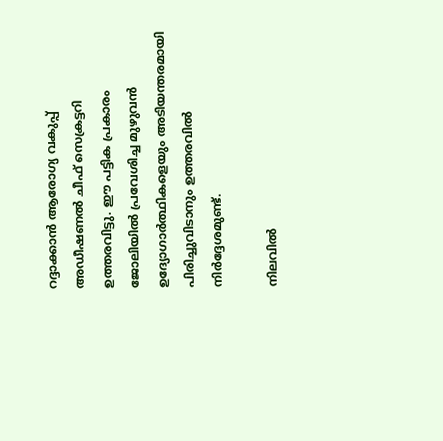റദ്ദാക്കാന്‍ ആരോഗ്യ വകുപ്പ് അഡീഷണല്‍ ചീഫ് സെക്രട്ടറി ഉത്തരവിട്ടു. ഈ പട്ടിക പ്രകാരം ജോലിയില്‍ പ്രവേശിച്ച മുഴുവന്‍ ഉദ്യോഗാര്‍ത്ഥികളെയും അടിയന്തരമായി പിരിച്ചുവിടാനും ഉത്തരവില്‍ നിര്‍ദ്ദേശമുണ്ട്.

നിലവില്‍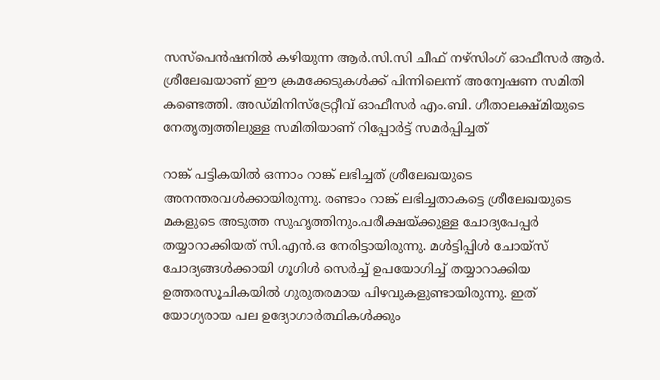സസ്പെന്‍ഷനില്‍ കഴിയുന്ന ആര്‍.സി.സി ചീഫ് നഴ്സിംഗ് ഓഫീസര്‍ ആര്‍. ശ്രീലേഖയാണ് ഈ ക്രമക്കേടുകള്‍ക്ക് പിന്നിലെന്ന് അന്വേഷണ സമിതി കണ്ടെത്തി. അഡ്മിനിസ്ട്രേറ്റീവ് ഓഫീസര്‍ എം.ബി. ഗീതാലക്ഷ്മിയുടെ നേതൃത്വത്തിലുള്ള സമിതിയാണ് റിപ്പോര്‍ട്ട് സമര്‍പ്പിച്ചത്

റാങ്ക് പട്ടികയില്‍ ഒന്നാം റാങ്ക് ലഭിച്ചത് ശ്രീലേഖയുടെ അനന്തരവള്‍ക്കായിരുന്നു. രണ്ടാം റാങ്ക് ലഭിച്ചതാകട്ടെ ശ്രീലേഖയുടെ മകളുടെ അടുത്ത സുഹൃത്തിനും.പരീക്ഷയ്ക്കുള്ള ചോദ്യപേപ്പര്‍ തയ്യാറാക്കിയത് സി.എന്‍.ഒ നേരിട്ടായിരുന്നു. മള്‍ട്ടിപ്പിള്‍ ചോയ്സ് ചോദ്യങ്ങള്‍ക്കായി ഗൂഗിള്‍ സെര്‍ച്ച് ഉപയോഗിച്ച് തയ്യാറാക്കിയ ഉത്തരസൂചികയില്‍ ഗുരുതരമായ പിഴവുകളുണ്ടായിരുന്നു. ഇത് യോഗ്യരായ പല ഉദ്യോഗാര്‍ത്ഥികള്‍ക്കും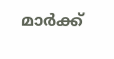മാര്‍ക്ക്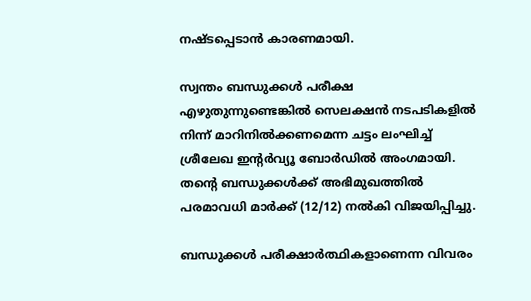നഷ്ടപ്പെടാന്‍ കാരണമായി.

സ്വന്തം ബന്ധുക്കള്‍ പരീക്ഷ എഴുതുന്നുണ്ടെങ്കില്‍ സെലക്ഷന്‍ നടപടികളില്‍ നിന്ന് മാറിനില്‍ക്കണമെന്ന ചട്ടം ലംഘിച്ച് ശ്രീലേഖ ഇന്റര്‍വ്യൂ ബോര്‍ഡില്‍ അംഗമായി. തന്റെ ബന്ധുക്കള്‍ക്ക് അഭിമുഖത്തില്‍ പരമാവധി മാര്‍ക്ക് (12/12) നല്‍കി വിജയിപ്പിച്ചു.

ബന്ധുക്കള്‍ പരീക്ഷാര്‍ത്ഥികളാണെന്ന വിവരം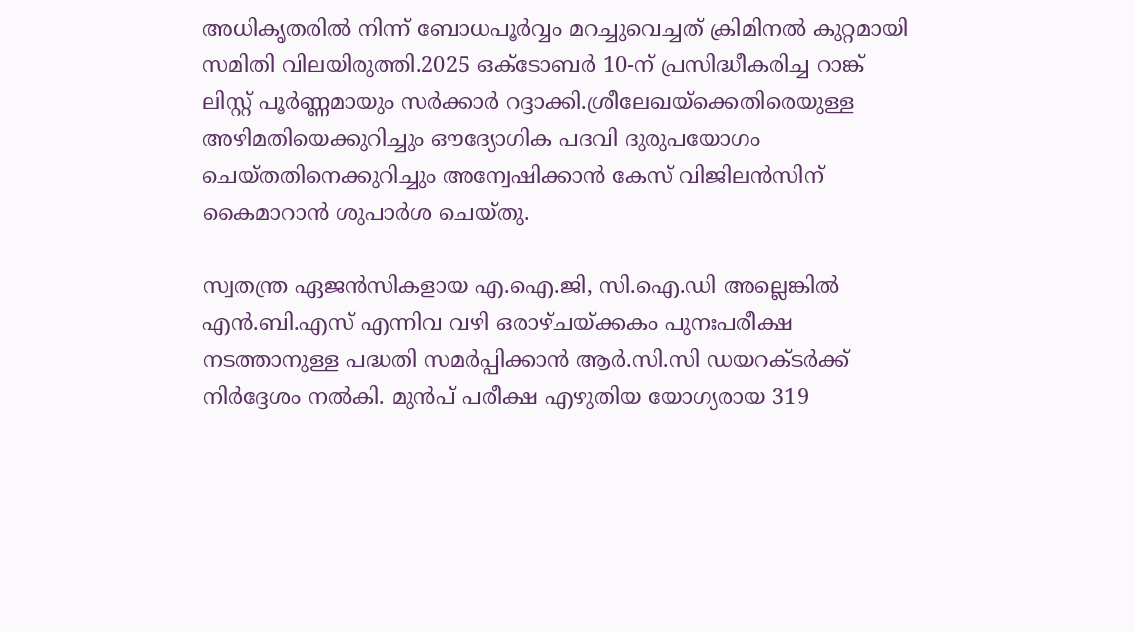അധികൃതരില്‍ നിന്ന് ബോധപൂര്‍വ്വം മറച്ചുവെച്ചത് ക്രിമിനല്‍ കുറ്റമായി സമിതി വിലയിരുത്തി.2025 ഒക്ടോബര്‍ 10-ന് പ്രസിദ്ധീകരിച്ച റാങ്ക് ലിസ്റ്റ് പൂര്‍ണ്ണമായും സര്‍ക്കാര്‍ റദ്ദാക്കി.ശ്രീലേഖയ്ക്കെതിരെയുള്ള അഴിമതിയെക്കുറിച്ചും ഔദ്യോഗിക പദവി ദുരുപയോഗം ചെയ്തതിനെക്കുറിച്ചും അന്വേഷിക്കാന്‍ കേസ് വിജിലന്‍സിന് കൈമാറാന്‍ ശുപാര്‍ശ ചെയ്തു.

സ്വതന്ത്ര ഏജന്‍സികളായ എ.ഐ.ജി, സി.ഐ.ഡി അല്ലെങ്കില്‍ എന്‍.ബി.എസ് എന്നിവ വഴി ഒരാഴ്ചയ്ക്കകം പുനഃപരീക്ഷ നടത്താനുള്ള പദ്ധതി സമര്‍പ്പിക്കാന്‍ ആര്‍.സി.സി ഡയറക്ടര്‍ക്ക് നിര്‍ദ്ദേശം നല്‍കി. മുന്‍പ് പരീക്ഷ എഴുതിയ യോഗ്യരായ 319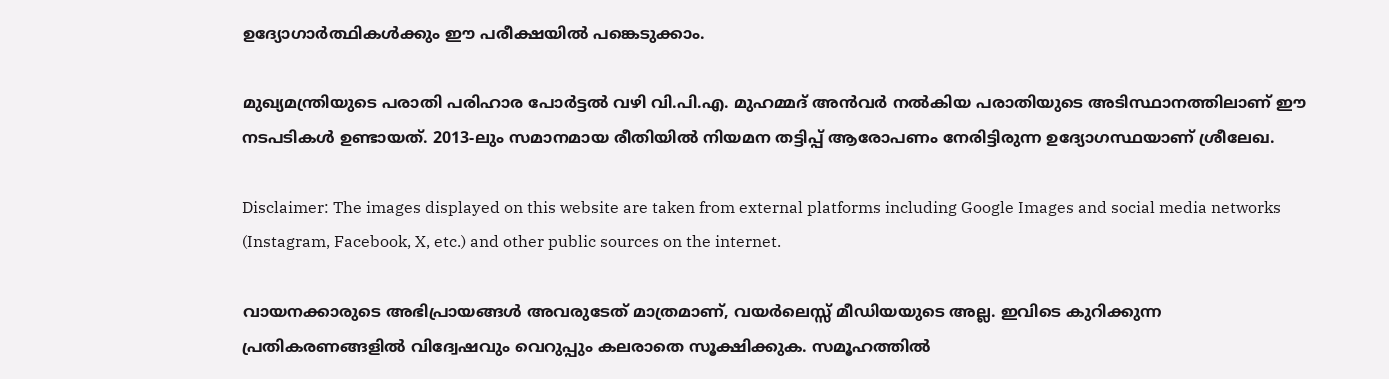ഉദ്യോഗാര്‍ത്ഥികള്‍ക്കും ഈ പരീക്ഷയില്‍ പങ്കെടുക്കാം.

മുഖ്യമന്ത്രിയുടെ പരാതി പരിഹാര പോര്‍ട്ടല്‍ വഴി വി.പി.എ. മുഹമ്മദ് അന്‍വര്‍ നല്‍കിയ പരാതിയുടെ അടിസ്ഥാനത്തിലാണ് ഈ നടപടികള്‍ ഉണ്ടായത്. 2013-ലും സമാനമായ രീതിയില്‍ നിയമന തട്ടിപ്പ് ആരോപണം നേരിട്ടിരുന്ന ഉദ്യോഗസ്ഥയാണ് ശ്രീലേഖ.

Disclaimer: The images displayed on this website are taken from external platforms including Google Images and social media networks (Instagram, Facebook, X, etc.) and other public sources on the internet.

വായനക്കാരുടെ അഭിപ്രായങ്ങള്‍ അവരുടേത് മാത്രമാണ്, വയർലെസ്സ് മീഡിയയുടെ അല്ല. ഇവിടെ കുറിക്കുന്ന പ്രതികരണങ്ങളിൽ വിദ്വേഷവും വെറുപ്പും കലരാതെ സൂക്ഷിക്കുക. സമൂഹത്തിൽ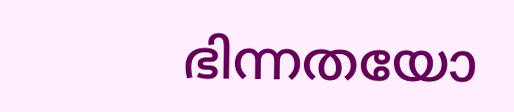ഭിന്നതയോ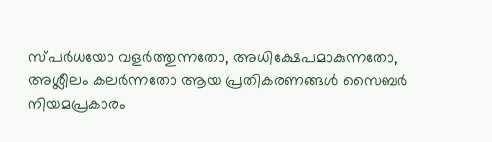സ്‌പർധയോ വളർത്തുന്നതോ, അധിക്ഷേപമാകുന്നതോ, അശ്ലീലം കലർന്നതോ ആയ പ്രതികരണങ്ങൾ സൈബർ നിയമപ്രകാരം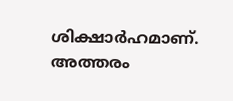ശിക്ഷാർഹമാണ്. അത്തരം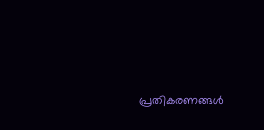പ്രതികരണങ്ങൾ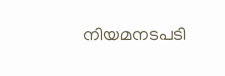നിയമനടപടി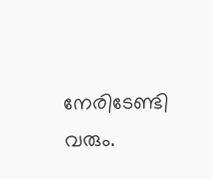നേരിടേണ്ടി വരും.